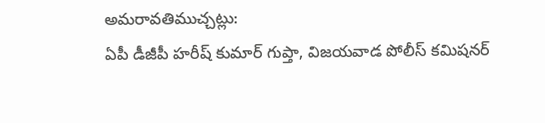అమరావతిముచ్చట్లు:
ఏపీ డీజీపీ హరీష్ కుమార్ గుప్తా, విజయవాడ పోలీస్ కమిషనర్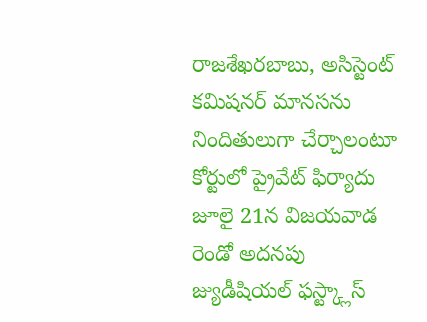రాజశేఖరబాబు, అసిస్టెంట్ కమిషనర్ మానసను నిందితులుగా చేర్చాలంటూ కోర్టులో ప్రైవేట్ ఫిర్యాదు
జూలై 21న విజయవాడ రెండో అదనపు జ్యుడీషియల్ ఫస్ట్క్లాస్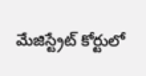మేజిస్ట్రేట్ కోర్టులో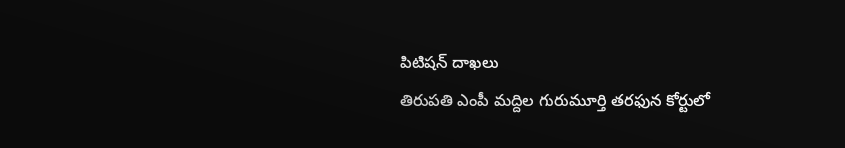పిటిషన్ దాఖలు
తిరుపతి ఎంపీ మద్దిల గురుమూర్తి తరఫున కోర్టులో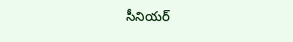సీనియర్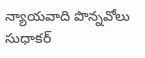న్యాయవాది పొన్నవోలు సుధాకర్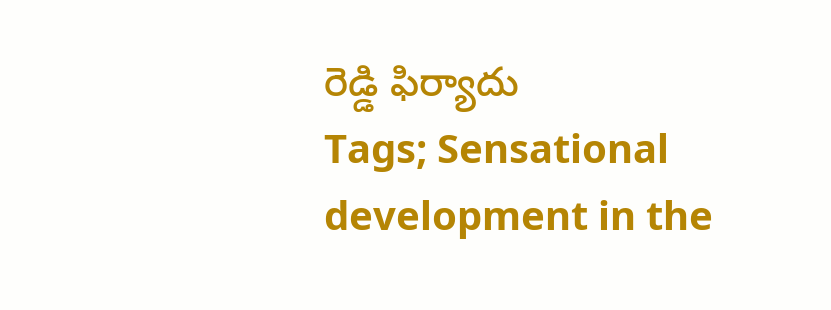రెడ్డి ఫిర్యాదు
Tags; Sensational development in the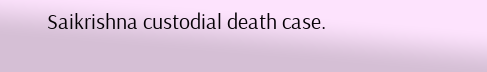Saikrishna custodial death case.